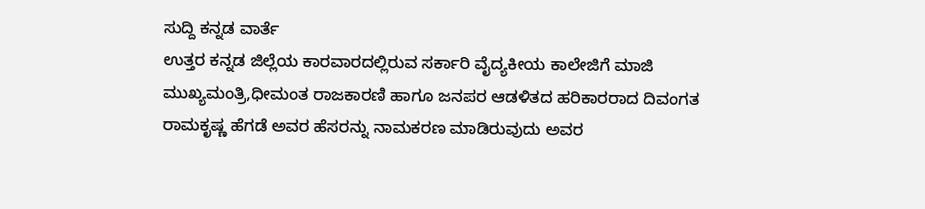ಸುದ್ದಿ ಕನ್ನಡ ವಾರ್ತೆ
ಉತ್ತರ ಕನ್ನಡ ಜಿಲ್ಲೆಯ ಕಾರವಾರದಲ್ಲಿರುವ ಸರ್ಕಾರಿ ವೈದ್ಯಕೀಯ ಕಾಲೇಜಿಗೆ ಮಾಜಿ ಮುಖ್ಯಮಂತ್ರಿ,ಧೀಮಂತ ರಾಜಕಾರಣಿ ಹಾಗೂ ಜನಪರ ಆಡಳಿತದ ಹರಿಕಾರರಾದ ದಿವಂಗತ ರಾಮಕೃಷ್ಣ ಹೆಗಡೆ ಅವರ ಹೆಸರನ್ನು ನಾಮಕರಣ ಮಾಡಿರುವುದು ಅವರ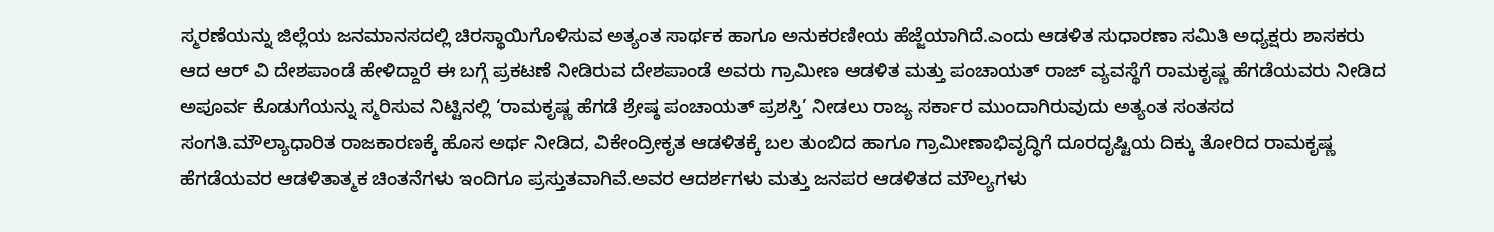ಸ್ಮರಣೆಯನ್ನು ಜಿಲ್ಲೆಯ ಜನಮಾನಸದಲ್ಲಿ ಚಿರಸ್ಥಾಯಿಗೊಳಿಸುವ ಅತ್ಯಂತ ಸಾರ್ಥಕ ಹಾಗೂ ಅನುಕರಣೀಯ ಹೆಜ್ಜೆಯಾಗಿದೆ.ಎಂದು ಆಡಳಿತ ಸುಧಾರಣಾ ಸಮಿತಿ ಅಧ್ಯಕ್ಷರು ಶಾಸಕರು ಆದ ಆರ್ ವಿ ದೇಶಪಾಂಡೆ ಹೇಳಿದ್ದಾರೆ ಈ ಬಗ್ಗೆ ಪ್ರಕಟಣೆ ನೀಡಿರುವ ದೇಶಪಾಂಡೆ ಅವರು ಗ್ರಾಮೀಣ ಆಡಳಿತ ಮತ್ತು ಪಂಚಾಯತ್ ರಾಜ್ ವ್ಯವಸ್ಥೆಗೆ ರಾಮಕೃಷ್ಣ ಹೆಗಡೆಯವರು ನೀಡಿದ ಅಪೂರ್ವ ಕೊಡುಗೆಯನ್ನು ಸ್ಮರಿಸುವ ನಿಟ್ಟಿನಲ್ಲಿ ‘ರಾಮಕೃಷ್ಣ ಹೆಗಡೆ ಶ್ರೇಷ್ಠ ಪಂಚಾಯತ್ ಪ್ರಶಸ್ತಿ’ ನೀಡಲು ರಾಜ್ಯ ಸರ್ಕಾರ ಮುಂದಾಗಿರುವುದು ಅತ್ಯಂತ ಸಂತಸದ ಸಂಗತಿ.ಮೌಲ್ಯಾಧಾರಿತ ರಾಜಕಾರಣಕ್ಕೆ ಹೊಸ ಅರ್ಥ ನೀಡಿದ, ವಿಕೇಂದ್ರೀಕೃತ ಆಡಳಿತಕ್ಕೆ ಬಲ ತುಂಬಿದ ಹಾಗೂ ಗ್ರಾಮೀಣಾಭಿವೃದ್ಧಿಗೆ ದೂರದೃಷ್ಟಿಯ ದಿಕ್ಕು ತೋರಿದ ರಾಮಕೃಷ್ಣ ಹೆಗಡೆಯವರ ಆಡಳಿತಾತ್ಮಕ ಚಿಂತನೆಗಳು ಇಂದಿಗೂ ಪ್ರಸ್ತುತವಾಗಿವೆ.ಅವರ ಆದರ್ಶಗಳು ಮತ್ತು ಜನಪರ ಆಡಳಿತದ ಮೌಲ್ಯಗಳು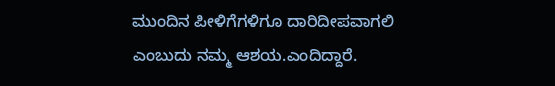ಮುಂದಿನ ಪೀಳಿಗೆಗಳಿಗೂ ದಾರಿದೀಪವಾಗಲಿ ಎಂಬುದು ನಮ್ಮ ಆಶಯ.ಎಂದಿದ್ದಾರೆ.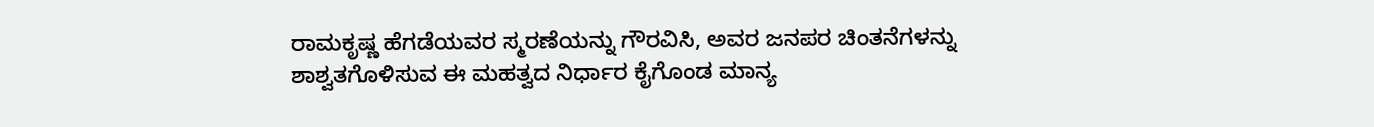ರಾಮಕೃಷ್ಣ ಹೆಗಡೆಯವರ ಸ್ಮರಣೆಯನ್ನು ಗೌರವಿಸಿ, ಅವರ ಜನಪರ ಚಿಂತನೆಗಳನ್ನು ಶಾಶ್ವತಗೊಳಿಸುವ ಈ ಮಹತ್ವದ ನಿರ್ಧಾರ ಕೈಗೊಂಡ ಮಾನ್ಯ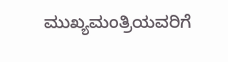ಮುಖ್ಯಮಂತ್ರಿಯವರಿಗೆ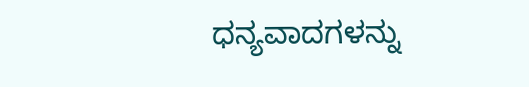ಧನ್ಯವಾದಗಳನ್ನು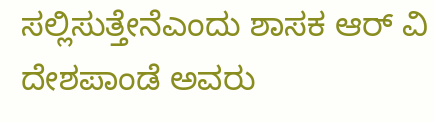ಸಲ್ಲಿಸುತ್ತೇನೆಎಂದು ಶಾಸಕ ಆರ್ ವಿ ದೇಶಪಾಂಡೆ ಅವರು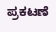ಪ್ರಕಟಣೆ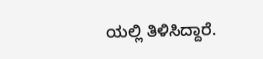ಯಲ್ಲಿ ತಿಳಿಸಿದ್ದಾರೆ.